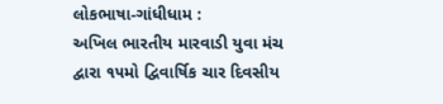લોકભાષા-ગાંધીધામ :
અખિલ ભારતીય મારવાડી યુવા મંચ દ્વારા ૧૫મો દ્વિવાર્ષિક ચાર દિવસીય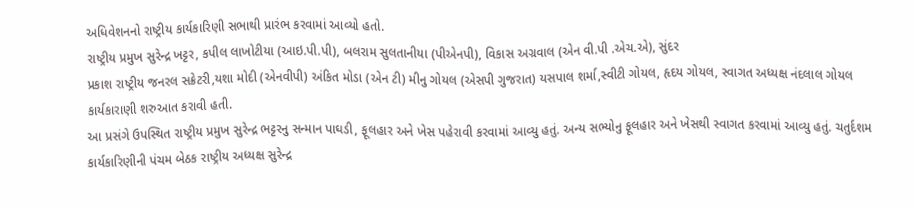અધિવેશનનો રાષ્ટ્રીય કાર્યકારિણી સભાથી પ્રારંભ કરવામાં આવ્યો હતો.
રાષ્ટ્રીય પ્રમુખ સુરેન્દ્ર ખટ્ટર, કપીલ લાખોટીયા (આઇ.પી.પી), બલરામ સુલતાનીયા (પીએનપી), વિકાસ અગ્રવાલ (એન વી.પી .એચ.એ), સુંદર
પ્રકાશ રાષ્ટ્રીય જનરલ સક્રેટરી,યશા મોદી (એનવીપી) અંકિત મોડા (એન ટી) મીનુ ગોયલ (એસપી ગુજરાત) યસપાલ શર્મા,સ્વીટી ગોયલ, હૃદય ગોયલ, સ્વાગત અધ્યક્ષ નંદલાલ ગોયલ કાર્યકારાણી શરુઆત કરાવી હતી.
આ પ્રસંગે ઉપસ્થિત રાષ્ટ્રીય પ્રમુખ સુરેન્દ્ર ભટ્ટરનુ સન્માન પાઘડી, ફૂલહાર અને ખેસ પહેરાવી કરવામાં આવ્યુ હતું. અન્ય સભ્યોનુ ફૂલહાર અને ખેસથી સ્વાગત કરવામાં આવ્યુ હતું. ચતુર્દશમ કાર્યકારિણીની પંચમ બેઠક રાષ્ટ્રીય અધ્યક્ષ સુરેન્દ્ર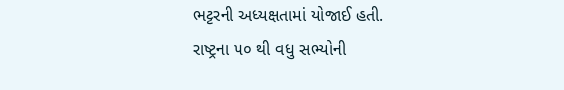ભટ્ટરની અધ્યક્ષતામાં યોજાઈ હતી.
રાષ્ટ્રના ૫૦ થી વધુ સભ્યોની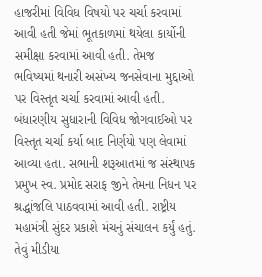હાજરીમાં વિવિધ વિષયો પર ચર્ચા કરવામાં આવી હતી જેમાં ભૂતકાળમાં થયેલા કાર્યોની સમીક્ષા કરવામાં આવી હતી. તેમજ
ભવિષ્યમાં થનારી અસંખ્ય જનસેવાના મુદ્દાઓ પર વિસ્તૃત ચર્ચા કરવામાં આવી હતી.
બંધારણીય સુધારાની વિવિધ જોગવાઈઓ પર વિસ્તૃત ચર્ચા કર્યા બાદ નિર્ણયો પણ લેવામાં આવ્યા હતા. સભાની શરૂઆતમાં જ સંસ્થાપક પ્રમુખ સ્વ. પ્રમોદ સરાફ જીને તેમના નિધન પર શ્રદ્ધાંજલિ પાઠવવામાં આવી હતી. રાષ્ટ્રીય મહામંત્રી સુંદર પ્રકાશે મંચનું સંચાલન કર્યું હતું. તેવું મીડીયા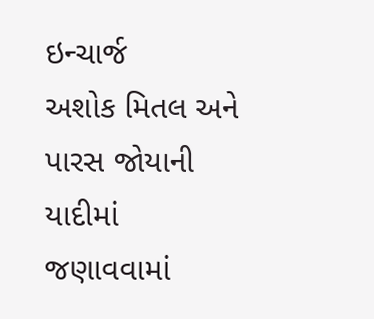ઇન્ચાર્જ
અશોક મિતલ અને પારસ જોયાની યાદીમાં જણાવવામાં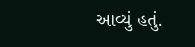આવ્યું હતું.